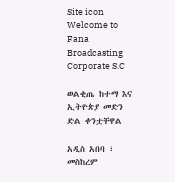Site icon Welcome to Fana Broadcasting Corporate S.C

ወልቂጤ ከተማ እና ኢትዮጵያ መድን ድል ቀንቷቸዋል

አዲስ አበባ ፣ መስከረም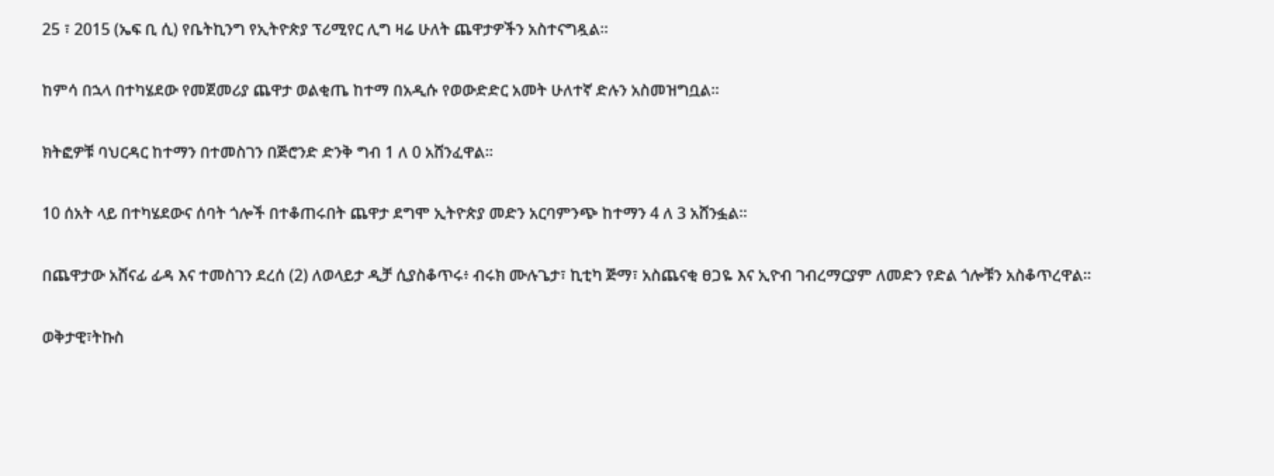25 ፣ 2015 (ኤፍ ቢ ሲ) የቤትኪንግ የኢትዮጵያ ፕሪሚየር ሊግ ዛሬ ሁለት ጨዋታዎችን አስተናግዷል።

ከምሳ በኋላ በተካሄደው የመጀመሪያ ጨዋታ ወልቂጤ ከተማ በአዲሱ የወውድድር አመት ሁለተኛ ድሉን አስመዝግቧል፡፡

ክትፎዎቹ ባህርዳር ከተማን በተመስገን በጅሮንድ ድንቅ ግብ 1 ለ 0 አሸንፈዋል፡፡

10 ሰአት ላይ በተካሄደውና ሰባት ጎሎች በተቆጠሩበት ጨዋታ ደግሞ ኢትዮጵያ መድን አርባምንጭ ከተማን 4 ለ 3 አሸንፏል።

በጨዋታው አሸናፊ ፊዳ እና ተመስገን ደረሰ (2) ለወላይታ ዲቻ ሲያስቆጥሩ፥ ብሩክ ሙሉጌታ፣ ኪቲካ ጅማ፣ አስጨናቂ ፀጋዬ እና ኢዮብ ገብረማርያም ለመድን የድል ጎሎቹን አስቆጥረዋል።

ወቅታዊ፣ትኩስ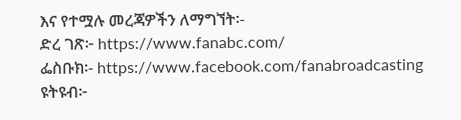እና የተሟሉ መረጃዎችን ለማግኘት፡-
ድረ ገጽ፦ https://www.fanabc.com/
ፌስቡክ፡- https://www.facebook.com/fanabroadcasting
ዩትዩብ፦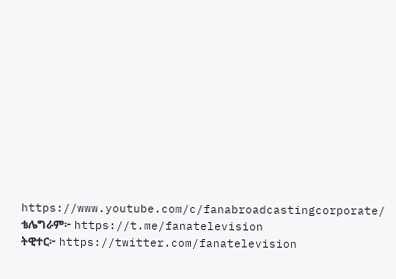https://www.youtube.com/c/fanabroadcastingcorporate/
ቴሌግራም፦ https://t.me/fanatelevision
ትዊተር፦ https://twitter.com/fanatelevision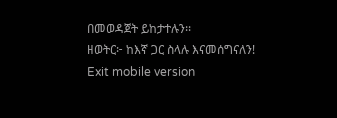በመወዳጀት ይከታተሉን፡፡
ዘወትር፦ ከእኛ ጋር ስላሉ እናመሰግናለን!
Exit mobile version